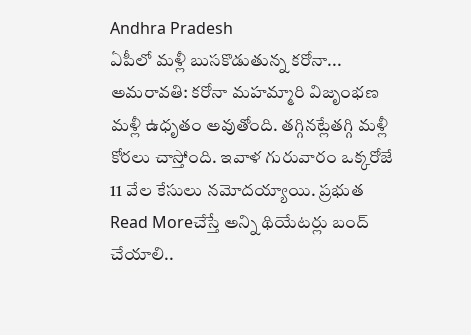Andhra Pradesh
ఏపీలో మళ్లీ బుసకొడుతున్న కరోనా...
అమరావతి: కరోనా మహమ్మారి విజృంభణ మళ్లీ ఉధృతం అవుతోంది. తగ్గినట్లేతగ్గి మళ్లీ కోరలు చాస్తోంది. ఇవాళ గురువారం ఒక్కరోజే 11 వేల కేసులు నమోదయ్యాయి. ప్రభుత
Read Moreచేస్తే అన్ని థియేటర్లు బంద్ చేయాలి..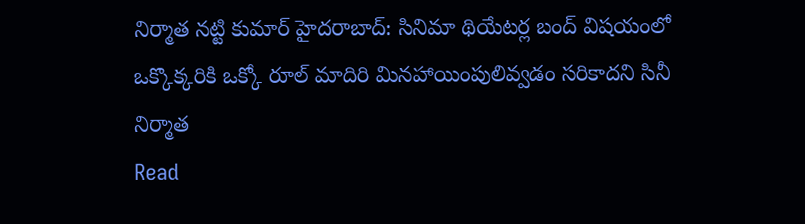నిర్మాత నట్టి కుమార్ హైదరాబాద్: సినిమా థియేటర్ల బంద్ విషయంలో ఒక్కొక్కరికి ఒక్కో రూల్ మాదిరి మినహాయింపులివ్వడం సరికాదని సినీ నిర్మాత
Read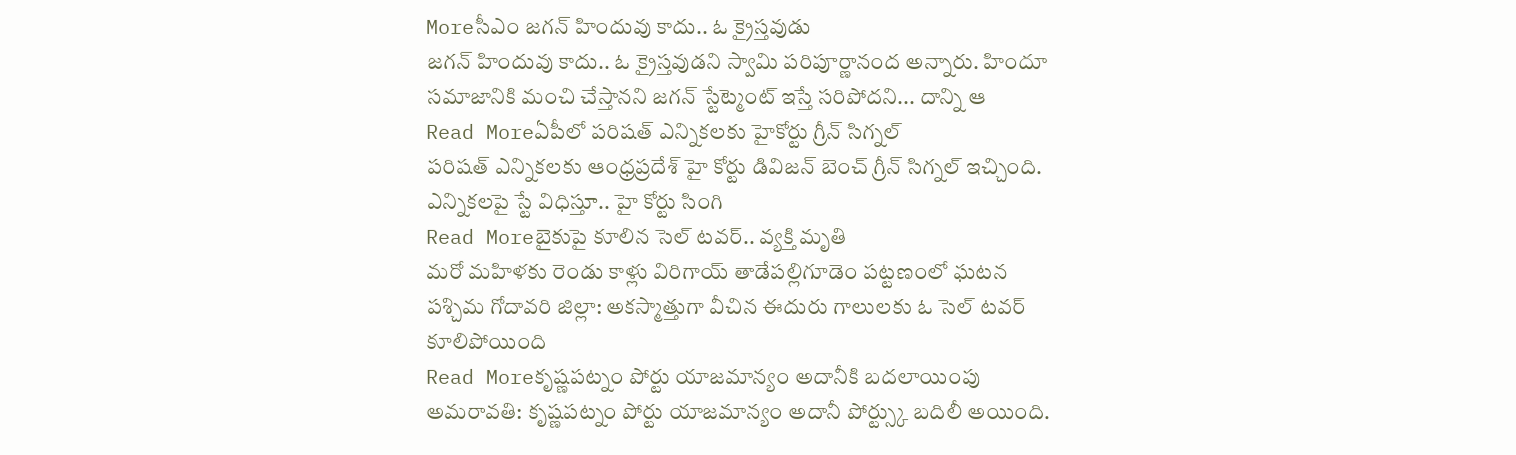Moreసీఎం జగన్ హిందువు కాదు.. ఓ క్రైస్తవుడు
జగన్ హిందువు కాదు.. ఓ క్రైస్తవుడని స్వామి పరిపూర్ణానంద అన్నారు. హిందూ సమాజానికి మంచి చేస్తానని జగన్ స్టేట్మెంట్ ఇస్తే సరిపోదని... దాన్ని ఆ
Read Moreఏపీలో పరిషత్ ఎన్నికలకు హైకోర్టు గ్రీన్ సిగ్నల్
పరిషత్ ఎన్నికలకు ఆంధ్రప్రదేశ్ హై కోర్టు డివిజన్ బెంచ్ గ్రీన్ సిగ్నల్ ఇచ్చింది. ఎన్నికలపై స్టే విధిస్తూ.. హై కోర్టు సింగి
Read Moreబైకుపై కూలిన సెల్ టవర్.. వ్యక్తి మృతి
మరో మహిళకు రెండు కాళ్లు విరిగాయ్ తాడేపల్లిగూడెం పట్టణంలో ఘటన పశ్చిమ గోదావరి జిల్లా: అకస్మాత్తుగా వీచిన ఈదురు గాలులకు ఓ సెల్ టవర్ కూలిపోయింది
Read Moreకృష్ణపట్నం పోర్టు యాజమాన్యం అదానీకి బదలాయింపు
అమరావతి: కృష్ణపట్నం పోర్టు యాజమాన్యం అదానీ పోర్ట్స్కు బదిలీ అయింది.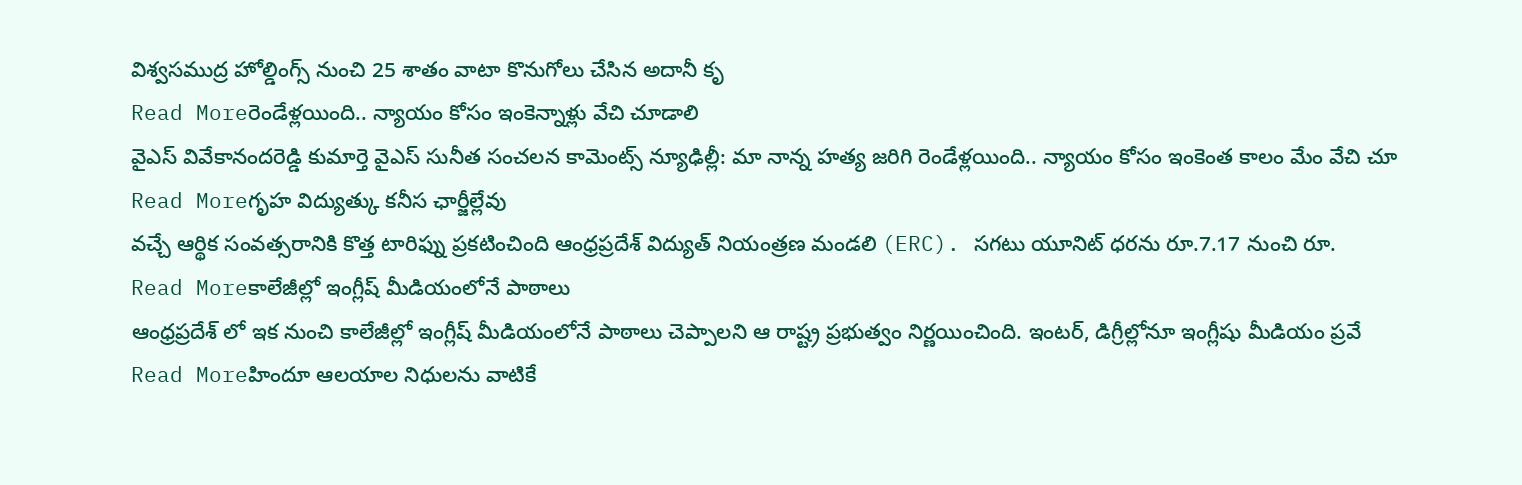విశ్వసముద్ర హోల్డింగ్స్ నుంచి 25 శాతం వాటా కొనుగోలు చేసిన అదానీ కృ
Read Moreరెండేళ్లయింది.. న్యాయం కోసం ఇంకెన్నాళ్లు వేచి చూడాలి
వైఎస్ వివేకానందరెడ్డి కుమార్తె వైఎస్ సునీత సంచలన కామెంట్స్ న్యూఢిల్లీ: మా నాన్న హత్య జరిగి రెండేళ్లయింది.. న్యాయం కోసం ఇంకెంత కాలం మేం వేచి చూ
Read Moreగృహ విద్యుత్కు కనీస ఛార్జీల్లేవు
వచ్చే ఆర్థిక సంవత్సరానికి కొత్త టారిఫ్ను ప్రకటించింది ఆంధ్రప్రదేశ్ విద్యుత్ నియంత్రణ మండలి (ERC). సగటు యూనిట్ ధరను రూ.7.17 నుంచి రూ.
Read Moreకాలేజీల్లో ఇంగ్లీష్ మీడియంలోనే పాఠాలు
ఆంధ్రప్రదేశ్ లో ఇక నుంచి కాలేజీల్లో ఇంగ్లీష్ మీడియంలోనే పాఠాలు చెప్పాలని ఆ రాష్ట్ర ప్రభుత్వం నిర్ణయించింది. ఇంటర్, డిగ్రీల్లోనూ ఇంగ్లీషు మీడియం ప్రవే
Read Moreహిందూ ఆలయాల నిధులను వాటికే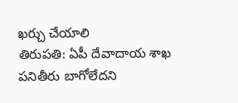ఖర్చు చేయాలి
తిరుపతి: ఏపీ దేవాదాయ శాఖ పనితీరు బాగోలేదని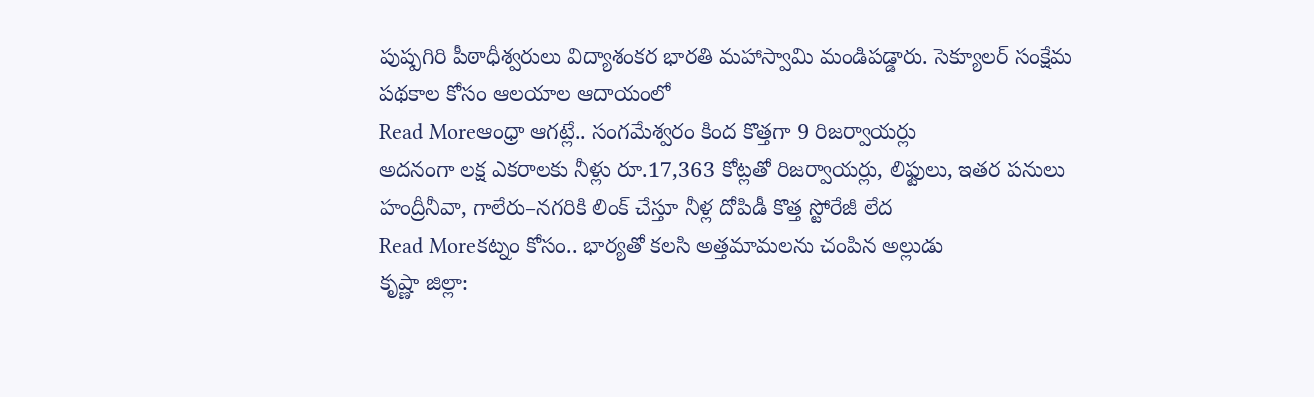పుష్పగిరి పీఠాధీశ్వరులు విద్యాశంకర భారతి మహాస్వామి మండిపడ్డారు. సెక్యూలర్ సంక్షేమ పథకాల కోసం ఆలయాల ఆదాయంలో
Read Moreఆంధ్రా ఆగట్లే.. సంగమేశ్వరం కింద కొత్తగా 9 రిజర్వాయర్లు
అదనంగా లక్ష ఎకరాలకు నీళ్లు రూ.17,363 కోట్లతో రిజర్వాయర్లు, లిఫ్టులు, ఇతర పనులు హంద్రీనీవా, గాలేరు–నగరికి లింక్ చేస్తూ నీళ్ల దోపిడీ కొత్త స్టోరేజీ లేద
Read Moreకట్నం కోసం.. భార్యతో కలసి అత్తమామలను చంపిన అల్లుడు
కృష్ణా జిల్లా: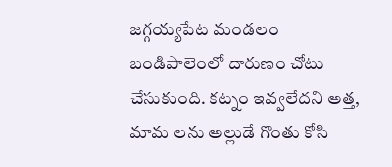జగ్గయ్యపేట మండలం బండిపాలెంలో దారుణం చోటు చేసుకుంది. కట్నం ఇవ్వలేదని అత్త, మామ లను అల్లుడే గొంతు కోసి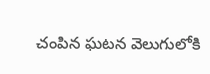చంపిన ఘటన వెలుగులోకి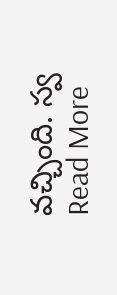వచ్చింది. స్వ
Read More